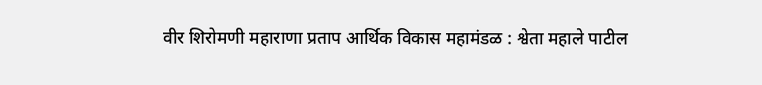वीर शिरोमणी महाराणा प्रताप आर्थिक विकास महामंडळ : श्वेता महाले पाटील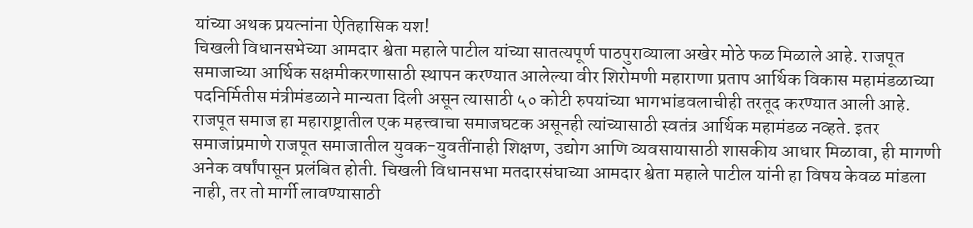यांच्या अथक प्रयत्नांना ऐतिहासिक यश!
चिखली विधानसभेच्या आमदार श्वेता महाले पाटील यांच्या सातत्यपूर्ण पाठपुराव्याला अखेर मोठे फळ मिळाले आहे. राजपूत समाजाच्या आर्थिक सक्षमीकरणासाठी स्थापन करण्यात आलेल्या वीर शिरोमणी महाराणा प्रताप आर्थिक विकास महामंडळाच्या पदनिर्मितीस मंत्रीमंडळाने मान्यता दिली असून त्यासाठी ५० कोटी रुपयांच्या भागभांडवलाचीही तरतूद करण्यात आली आहे.
राजपूत समाज हा महाराष्ट्रातील एक महत्त्वाचा समाजघटक असूनही त्यांच्यासाठी स्वतंत्र आर्थिक महामंडळ नव्हते. इतर समाजांप्रमाणे राजपूत समाजातील युवक-युवतींनाही शिक्षण, उद्योग आणि व्यवसायासाठी शासकीय आधार मिळावा, ही मागणी अनेक वर्षांपासून प्रलंबित होती. चिखली विधानसभा मतदारसंघाच्या आमदार श्वेता महाले पाटील यांनी हा विषय केवळ मांडला नाही, तर तो मार्गी लावण्यासाठी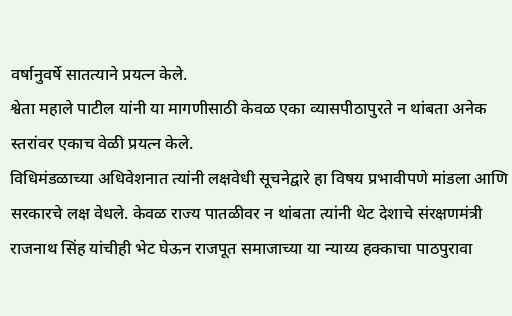वर्षानुवर्षे सातत्याने प्रयत्न केले.
श्वेता महाले पाटील यांनी या मागणीसाठी केवळ एका व्यासपीठापुरते न थांबता अनेक स्तरांवर एकाच वेळी प्रयत्न केले.
विधिमंडळाच्या अधिवेशनात त्यांनी लक्षवेधी सूचनेद्वारे हा विषय प्रभावीपणे मांडला आणि सरकारचे लक्ष वेधले. केवळ राज्य पातळीवर न थांबता त्यांनी थेट देशाचे संरक्षणमंत्री राजनाथ सिंह यांचीही भेट घेऊन राजपूत समाजाच्या या न्याय्य हक्काचा पाठपुरावा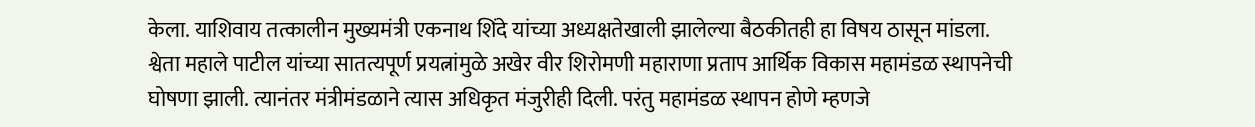केला. याशिवाय तत्कालीन मुख्यमंत्री एकनाथ शिंदे यांच्या अध्यक्षतेखाली झालेल्या बैठकीतही हा विषय ठासून मांडला.
श्वेता महाले पाटील यांच्या सातत्यपूर्ण प्रयत्नांमुळे अखेर वीर शिरोमणी महाराणा प्रताप आर्थिक विकास महामंडळ स्थापनेची घोषणा झाली. त्यानंतर मंत्रीमंडळाने त्यास अधिकृत मंजुरीही दिली. परंतु महामंडळ स्थापन होणे म्हणजे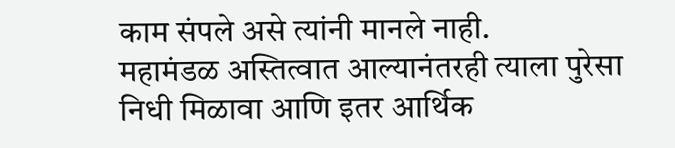काम संपले असे त्यांनी मानले नाही.
महामंडळ अस्तित्वात आल्यानंतरही त्याला पुरेसा निधी मिळावा आणि इतर आर्थिक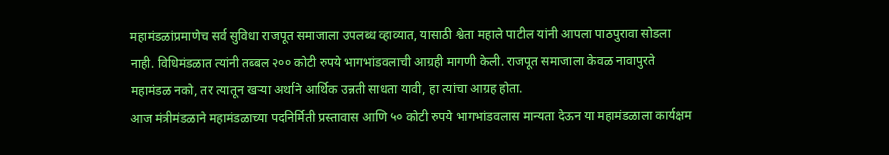महामंडळांप्रमाणेच सर्व सुविधा राजपूत समाजाला उपलब्ध व्हाव्यात, यासाठी श्वेता महाले पाटील यांनी आपला पाठपुरावा सोडला नाही. विधिमंडळात त्यांनी तब्बल २०० कोटी रुपये भागभांडवलाची आग्रही मागणी केली. राजपूत समाजाला केवळ नावापुरते महामंडळ नको, तर त्यातून खऱ्या अर्थाने आर्थिक उन्नती साधता यावी, हा त्यांचा आग्रह होता.
आज मंत्रीमंडळाने महामंडळाच्या पदनिर्मिती प्रस्तावास आणि ५० कोटी रुपये भागभांडवलास मान्यता देऊन या महामंडळाला कार्यक्षम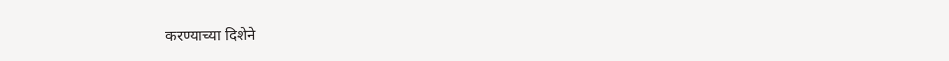करण्याच्या दिशेने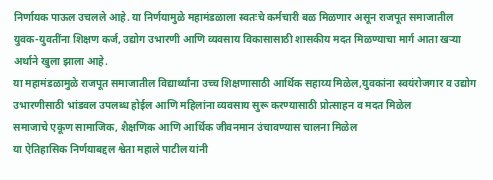निर्णायक पाऊल उचलले आहे. या निर्णयामुळे महामंडळाला स्वतःचे कर्मचारी बळ मिळणार असून राजपूत समाजातील युवक-युवतींना शिक्षण कर्ज, उद्योग उभारणी आणि व्यवसाय विकासासाठी शासकीय मदत मिळण्याचा मार्ग आता खऱ्या अर्थाने खुला झाला आहे.
या महामंडळामुळे राजपूत समाजातील विद्यार्थ्यांना उच्च शिक्षणासाठी आर्थिक सहाय्य मिळेल,युवकांना स्वयंरोजगार व उद्योग उभारणीसाठी भांडवल उपलब्ध होईल आणि महिलांना व्यवसाय सुरू करण्यासाठी प्रोत्साहन व मदत मिळेल
समाजाचे एकूण सामाजिक, शैक्षणिक आणि आर्थिक जीवनमान उंचावण्यास चालना मिळेल
या ऐतिहासिक निर्णयाबद्दल श्वेता महाले पाटील यांनी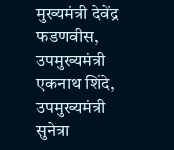मुख्यमंत्री देवेंद्र फडणवीस, उपमुख्यमंत्री एकनाथ शिंदे, उपमुख्यमंत्री सुनेत्रा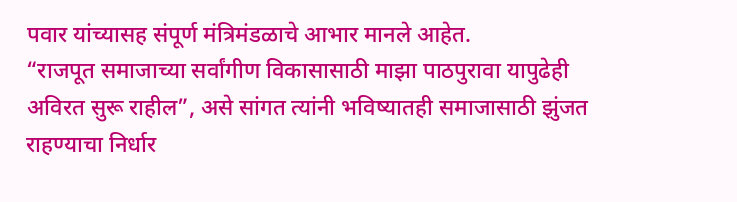पवार यांच्यासह संपूर्ण मंत्रिमंडळाचे आभार मानले आहेत.
“राजपूत समाजाच्या सर्वांगीण विकासासाठी माझा पाठपुरावा यापुढेही अविरत सुरू राहील”, असे सांगत त्यांनी भविष्यातही समाजासाठी झुंजत राहण्याचा निर्धार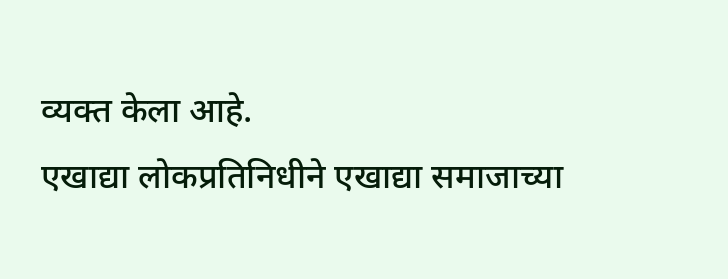व्यक्त केला आहे.
एखाद्या लोकप्रतिनिधीने एखाद्या समाजाच्या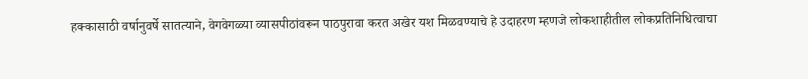हक्कासाठी वर्षानुवर्षे सातत्याने, वेगवेगळ्या व्यासपीठांवरून पाठपुरावा करत अखेर यश मिळवण्याचे हे उदाहरण म्हणजे लोकशाहीतील लोकप्रतिनिधित्वाचा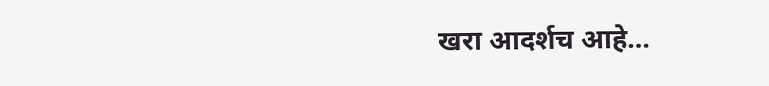खरा आदर्शच आहे…